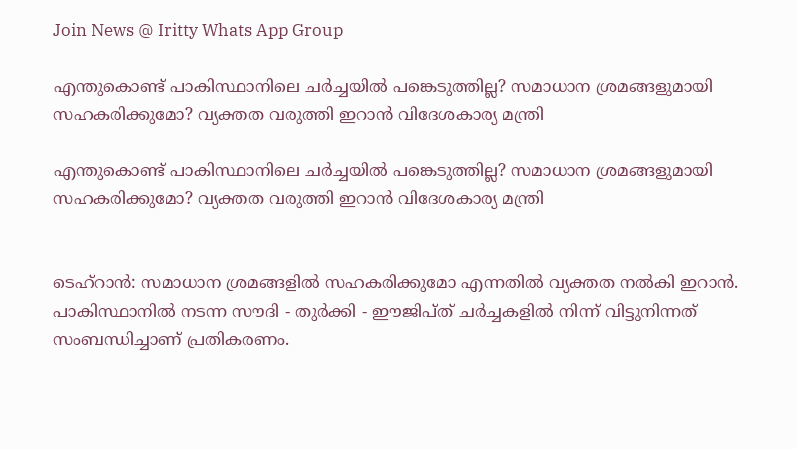Join News @ Iritty Whats App Group

എന്തുകൊണ്ട് പാകിസ്ഥാനിലെ ചർച്ചയിൽ പങ്കെടുത്തില്ല? സമാധാന ശ്രമങ്ങളുമായി സഹകരിക്കുമോ? വ്യക്തത വരുത്തി ഇറാൻ വിദേശകാര്യ മന്ത്രി

എന്തുകൊണ്ട് പാകിസ്ഥാനിലെ ചർച്ചയിൽ പങ്കെടുത്തില്ല? സമാധാന ശ്രമങ്ങളുമായി സഹകരിക്കുമോ? വ്യക്തത വരുത്തി ഇറാൻ വിദേശകാര്യ മന്ത്രി


ടെഹ്റാൻ: സമാധാന ശ്രമങ്ങളിൽ സഹകരിക്കുമോ എന്നതിൽ വ്യക്തത നൽകി ഇറാൻ. പാകിസ്ഥാനിൽ നടന്ന സൗദി - തുർക്കി - ഈജിപ്ത് ചർച്ചകളിൽ നിന്ന് വിട്ടുനിന്നത് സംബന്ധിച്ചാണ് പ്രതികരണം.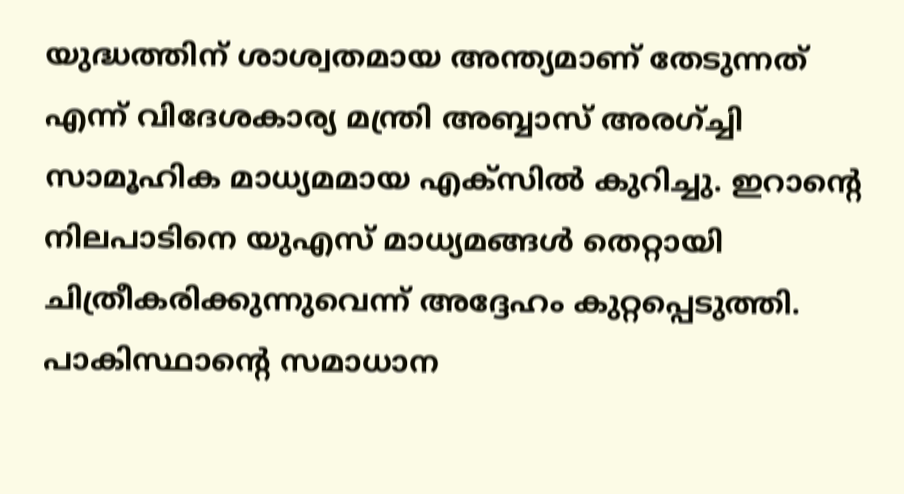യുദ്ധത്തിന് ശാശ്വതമായ അന്ത്യമാണ് തേടുന്നത് എന്ന് വിദേശകാര്യ മന്ത്രി അബ്ബാസ് അരഗ്ച്ചി സാമൂഹിക മാധ്യമമായ എക്സിൽ കുറിച്ചു. ഇറാന്‍റെ നിലപാടിനെ യുഎസ് മാധ്യമങ്ങൾ തെറ്റായി ചിത്രീകരിക്കുന്നുവെന്ന് അദ്ദേഹം കുറ്റപ്പെടുത്തി. പാകിസ്ഥാന്റെ സമാധാന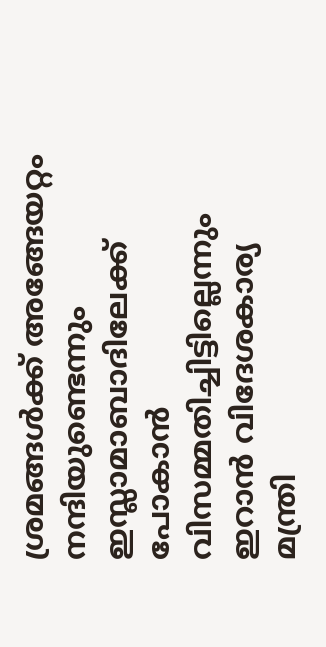ശ്രമങ്ങൾക്ക് അങ്ങേയറ്റം നന്ദിയുണ്ടെന്നും ഇസ്ലാമാബാദിലേക്ക് പോകാൻ വിസമ്മതിച്ചിട്ടില്ലെന്നും ഇറാൻ വിദേശകാര്യ മന്ത്രി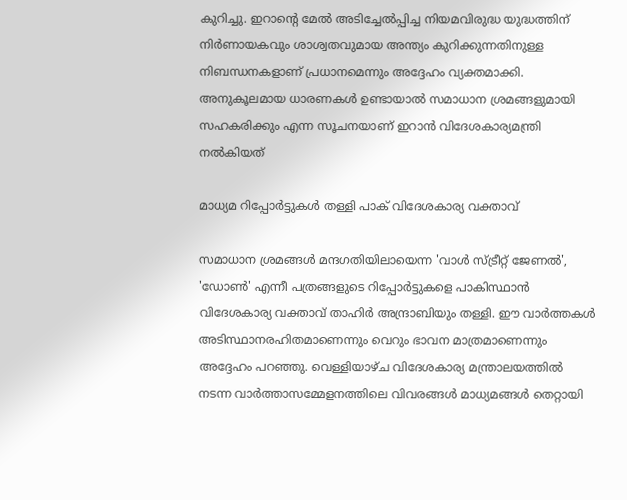കുറിച്ചു. ഇറാന്‍റെ മേൽ അടിച്ചേൽപ്പിച്ച നിയമവിരുദ്ധ യുദ്ധത്തിന് നിർണായകവും ശാശ്വതവുമായ അന്ത്യം കുറിക്കുന്നതിനുള്ള നിബന്ധനകളാണ് പ്രധാനമെന്നും അദ്ദേഹം വ്യക്തമാക്കി. അനുകൂലമായ ധാരണകൾ ഉണ്ടായാൽ സമാധാന ശ്രമങ്ങളുമായി സഹകരിക്കും എന്ന സൂചനയാണ് ഇറാൻ വിദേശകാര്യമന്ത്രി നൽകിയത്

മാധ്യമ റിപ്പോർട്ടുകൾ തള്ളി പാക് വിദേശകാര്യ വക്താവ്

സമാധാന ശ്രമങ്ങൾ മന്ദഗതിയിലായെന്ന 'വാൾ സ്ട്രീറ്റ് ജേണൽ', 'ഡോൺ' എന്നീ പത്രങ്ങളുടെ റിപ്പോർട്ടുകളെ പാകിസ്ഥാൻ വിദേശകാര്യ വക്താവ് താഹിർ അന്ദ്രാബിയും തള്ളി. ഈ വാർത്തകൾ അടിസ്ഥാനരഹിതമാണെന്നും വെറും ഭാവന മാത്രമാണെന്നും അദ്ദേഹം പറഞ്ഞു. വെള്ളിയാഴ്ച വിദേശകാര്യ മന്ത്രാലയത്തിൽ നടന്ന വാർത്താസമ്മേളനത്തിലെ വിവരങ്ങൾ മാധ്യമങ്ങൾ തെറ്റായി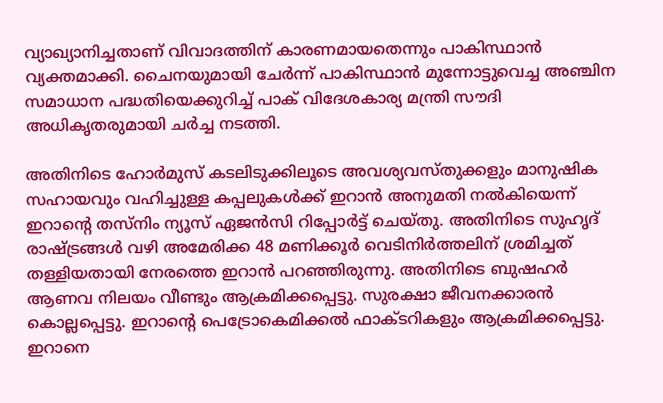വ്യാഖ്യാനിച്ചതാണ് വിവാദത്തിന് കാരണമായതെന്നും പാകിസ്ഥാൻ വ്യക്തമാക്കി. ചൈനയുമായി ചേർന്ന് പാകിസ്ഥാൻ മുന്നോട്ടുവെച്ച അഞ്ചിന സമാധാന പദ്ധതിയെക്കുറിച്ച് പാക് വിദേശകാര്യ മന്ത്രി സൗദി അധികൃതരുമായി ചർച്ച നടത്തി.

അതിനിടെ ഹോർമുസ് കടലിടുക്കിലൂടെ അവശ്യവസ്തുക്കളും മാനുഷിക സഹായവും വഹിച്ചുള്ള കപ്പലുകൾക്ക് ഇറാൻ അനുമതി നൽകിയെന്ന് ഇറാന്റെ തസ്നിം ന്യൂസ് ഏജൻസി റിപ്പോർട്ട് ചെയ്തു. അതിനിടെ സുഹൃദ് രാഷ്ട്രങ്ങൾ വഴി അമേരിക്ക 48 മണിക്കൂർ വെടിനിർത്തലിന് ശ്രമിച്ചത് തള്ളിയതായി നേരത്തെ ഇറാൻ പറഞ്ഞിരുന്നു. അതിനിടെ ബുഷഹർ ആണവ നിലയം വീണ്ടും ആക്രമിക്കപ്പെട്ടു. സുരക്ഷാ ജീവനക്കാരൻ കൊല്ലപ്പെട്ടു. ഇറാന്‍റെ പെട്രോകെമിക്കൽ ഫാക്ടറികളും ആക്രമിക്കപ്പെട്ടു. ഇറാനെ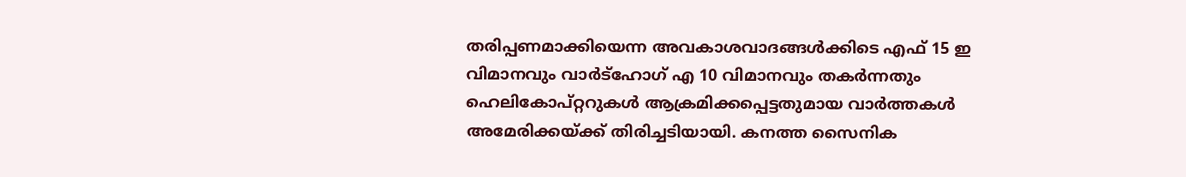തരിപ്പണമാക്കിയെന്ന അവകാശവാദങ്ങൾക്കിടെ എഫ് 15 ഇ വിമാനവും വാർട്ഹോഗ് എ 10 വിമാനവും തകർന്നതും ഹെലികോപ്റ്ററുകൾ ആക്രമിക്കപ്പെട്ടതുമായ വാർത്തകൾ അമേരിക്കയ്ക്ക് തിരിച്ചടിയായി. കനത്ത സൈനിക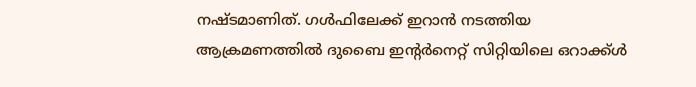നഷ്ടമാണിത്. ഗൾഫിലേക്ക് ഇറാൻ നടത്തിയ ആക്രമണത്തിൽ ദുബൈ ഇന്റർനെറ്റ് സിറ്റിയിലെ ഒറാക്ക്ൾ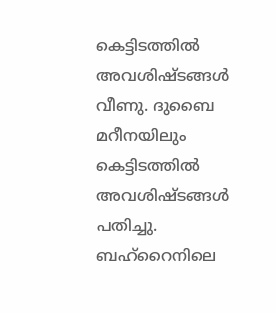കെട്ടിടത്തിൽ അവശിഷ്ടങ്ങൾ വീണു. ദുബൈ മറീനയിലും കെട്ടിടത്തിൽ അവശിഷ്ടങ്ങൾ പതിച്ചു. ബഹ്റൈനിലെ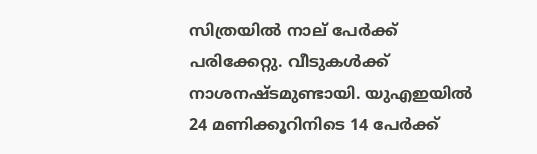സിത്രയിൽ നാല് പേർക്ക് പരിക്കേറ്റു. വീടുകൾക്ക് നാശനഷ്ടമുണ്ടായി. യുഎഇയിൽ 24 മണിക്കൂറിനിടെ 14 പേർക്ക്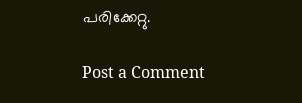പരിക്കേറ്റു.

Post a Comment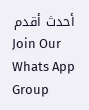أحدث أقدم
Join Our Whats App Group